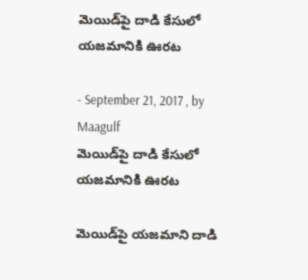మెయిడ్‌పై దాడి కేసులో యజమానికి ఊరట

- September 21, 2017 , by Maagulf
మెయిడ్‌పై దాడి కేసులో యజమానికి ఊరట

మెయిడ్‌పై యజమాని దాడి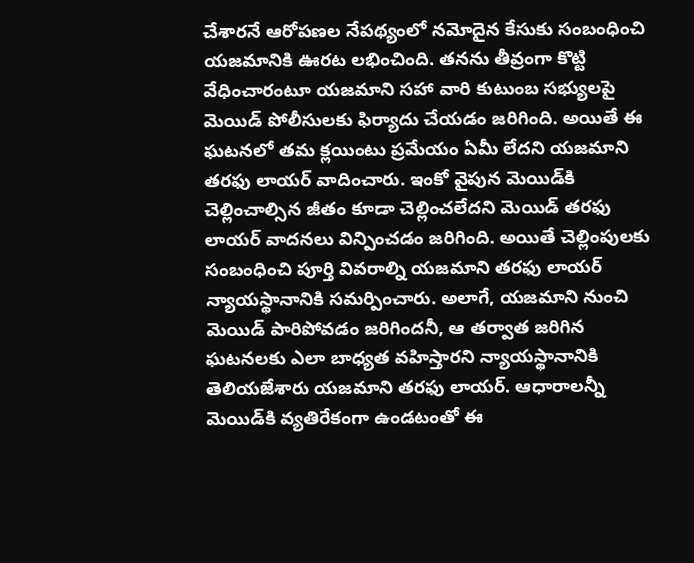చేశారనే ఆరోపణల నేపథ్యంలో నమోదైన కేసుకు సంబంధించి యజమానికి ఊరట లభించింది. తనను తీవ్రంగా కొట్టి వేధించారంటూ యజమాని సహా వారి కుటుంబ సభ్యులపై మెయిడ్‌ పోలీసులకు ఫిర్యాదు చేయడం జరిగింది. అయితే ఈ ఘటనలో తమ క్లయింటు ప్రమేయం ఏమీ లేదని యజమాని తరఫు లాయర్‌ వాదించారు. ఇంకో వైపున మెయిడ్‌కి చెల్లించాల్సిన జీతం కూడా చెల్లించలేదని మెయిడ్‌ తరఫు లాయర్‌ వాదనలు విన్పించడం జరిగింది. అయితే చెల్లింపులకు సంబంధించి పూర్తి వివరాల్ని యజమాని తరఫు లాయర్‌ న్యాయస్థానానికి సమర్పించారు. అలాగే, యజమాని నుంచి మెయిడ్‌ పారిపోవడం జరిగిందనీ, ఆ తర్వాత జరిగిన ఘటనలకు ఎలా బాధ్యత వహిస్తారని న్యాయస్థానానికి తెలియజేశారు యజమాని తరఫు లాయర్‌. ఆధారాలన్నీ మెయిడ్‌కి వ్యతిరేకంగా ఉండటంతో ఈ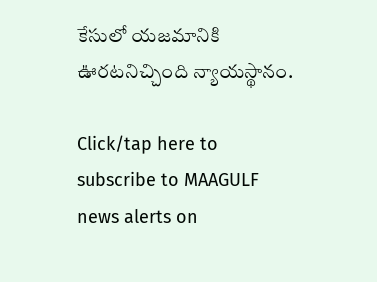కేసులో యజమానికి ఊరటనిచ్చింది న్యాయస్థానం.

Click/tap here to subscribe to MAAGULF news alerts on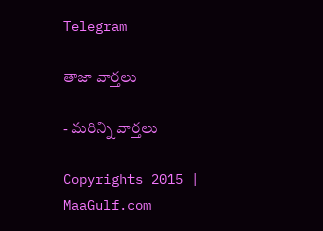Telegram

తాజా వార్తలు

- మరిన్ని వార్తలు

Copyrights 2015 | MaaGulf.com